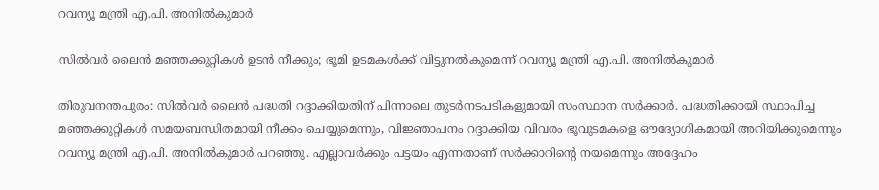റവന്യൂ മന്ത്രി എ.പി. അനിൽകുമാർ

സിൽവർ ലൈൻ മഞ്ഞക്കുറ്റികൾ ഉടൻ നീക്കും; ഭൂമി ഉടമകൾക്ക് വിട്ടുനൽകുമെന്ന് റവന്യൂ മന്ത്രി എ.പി. അനിൽകുമാർ

തിരുവനന്തപുരം: സിൽവർ ലൈൻ പദ്ധതി റദ്ദാക്കിയതിന് പിന്നാലെ തുടർനടപടികളുമായി സംസ്ഥാന സർക്കാർ. പദ്ധതിക്കായി സ്ഥാപിച്ച മഞ്ഞക്കുറ്റികൾ സമയബന്ധിതമായി നീക്കം ചെയ്യുമെന്നും, വിജ്ഞാപനം റദ്ദാക്കിയ വിവരം ഭൂവുടമകളെ ഔദ്യോഗികമായി അറിയിക്കുമെന്നും റവന്യൂ മന്ത്രി എ.പി. അനിൽകുമാർ പറഞ്ഞു. എല്ലാവർക്കും പട്ടയം എന്നതാണ് സർക്കാറിന്റെ നയമെന്നും അദ്ദേഹം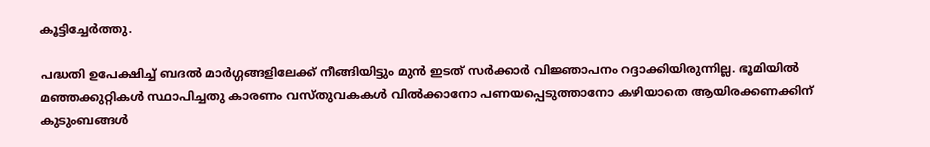കൂട്ടിച്ചേർത്തു.

പദ്ധതി ഉപേക്ഷിച്ച് ബദൽ മാർഗ്ഗങ്ങളിലേക്ക് നീങ്ങിയിട്ടും മുൻ ഇടത് സർക്കാർ വിജ്ഞാപനം റദ്ദാക്കിയിരുന്നില്ല. ഭൂമിയിൽ മഞ്ഞക്കുറ്റികൾ സ്ഥാപിച്ചതു കാരണം വസ്തുവകകൾ വിൽക്കാനോ പണയപ്പെടുത്താനോ കഴിയാതെ ആയിരക്കണക്കിന് കുടുംബങ്ങൾ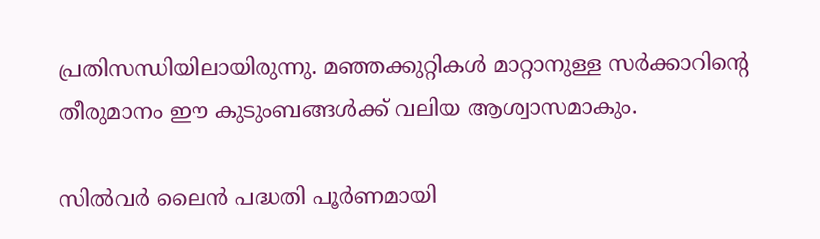പ്രതിസന്ധിയിലായിരുന്നു. മഞ്ഞക്കുറ്റികൾ മാറ്റാനുള്ള സർക്കാറിന്റെ തീരുമാനം ഈ കുടുംബങ്ങൾക്ക് വലിയ ആശ്വാസമാകും.

സിൽവർ ലൈൻ പദ്ധതി പൂർണമായി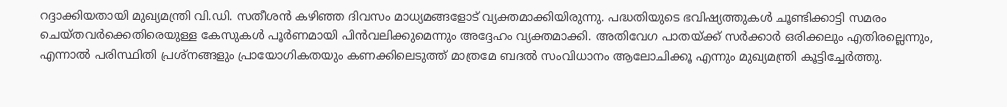റദ്ദാക്കിയതായി മുഖ്യമന്ത്രി വി.ഡി. സതീശൻ കഴിഞ്ഞ ദിവസം മാധ്യമങ്ങളോട് വ്യക്തമാക്കിയിരുന്നു. പദ്ധതിയുടെ ഭവിഷ്യത്തുകൾ ചൂണ്ടിക്കാട്ടി സമരം ചെയ്തവർക്കെതിരെയുള്ള കേസുകൾ പൂർണമായി പിൻവലിക്കുമെന്നും അദ്ദേഹം വ്യക്തമാക്കി. അതിവേഗ പാതയ്ക്ക് സർക്കാർ ഒരിക്കലും എതിരല്ലെന്നും, എന്നാൽ പരിസ്ഥിതി പ്രശ്നങ്ങളും പ്രായോഗികതയും കണക്കിലെടുത്ത് മാത്രമേ ബദൽ സംവിധാനം ആലോചിക്കൂ എന്നും മുഖ്യമന്ത്രി കൂട്ടിച്ചേർത്തു.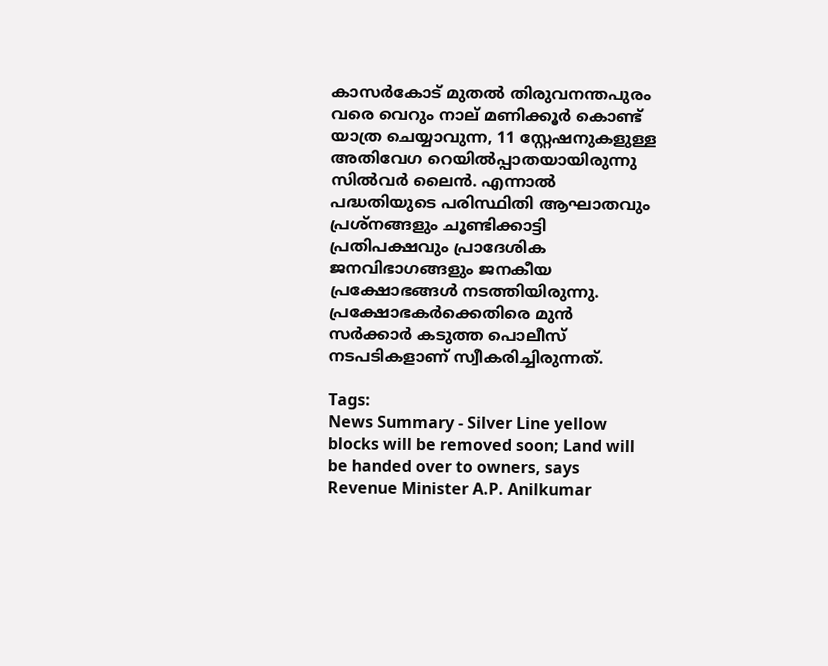കാസർകോട് മുതൽ തിരുവനന്തപുരം വരെ വെറും നാല് മണിക്കൂർ കൊണ്ട് യാത്ര ചെയ്യാവുന്ന, 11 സ്റ്റേഷനുകളുള്ള അതിവേഗ റെയിൽപ്പാതയായിരുന്നു സിൽവർ ലൈൻ. എന്നാൽ പദ്ധതിയുടെ പരിസ്ഥിതി ആഘാതവും പ്രശ്നങ്ങളും ചൂണ്ടിക്കാട്ടി പ്രതിപക്ഷവും പ്രാദേശിക ജനവിഭാഗങ്ങളും ജനകീയ പ്രക്ഷോഭങ്ങൾ നടത്തിയിരുന്നു. പ്രക്ഷോഭകർക്കെതിരെ മുൻ സർക്കാർ കടുത്ത പൊലീസ് നടപടികളാണ് സ്വീകരിച്ചിരുന്നത്.

Tags:
News Summary - Silver Line yellow blocks will be removed soon; Land will be handed over to owners, says Revenue Minister A.P. Anilkumar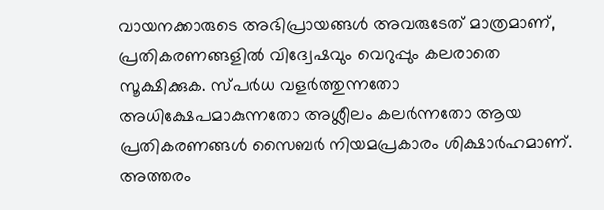വായനക്കാരുടെ അഭിപ്രായങ്ങള്‍ അവരുടേത് മാത്രമാണ്, പ്രതികരണങ്ങളിൽ വിദ്വേഷവും വെറുപ്പും കലരാതെ സൂക്ഷിക്കുക. സ്പർധ വളർത്തുന്നതോ അധിക്ഷേപമാകുന്നതോ അശ്ലീലം കലർന്നതോ ആയ പ്രതികരണങ്ങൾ സൈബർ നിയമപ്രകാരം ശിക്ഷാർഹമാണ്. അത്തരം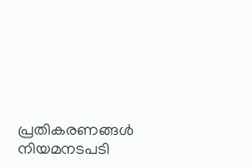പ്രതികരണങ്ങൾ നിയമനടപടി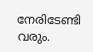നേരിടേണ്ടി വരും.